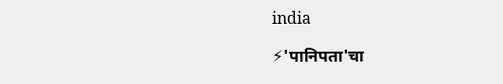india

⚡'पानिपता'चा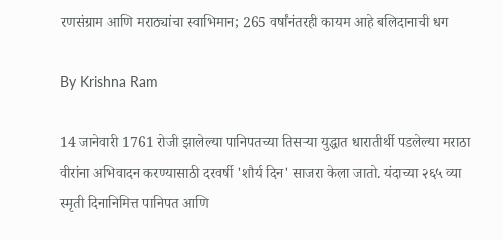रणसंग्राम आणि मराठ्यांचा स्वाभिमान; 265 वर्षांनंतरही कायम आहे बलिदानाची धग

By Krishna Ram

14 जानेवारी 1761 रोजी झालेल्या पानिपतच्या तिसऱ्या युद्धात धारातीर्थी पडलेल्या मराठा वीरांना अभिवादन करण्यासाठी दरवर्षी 'शौर्य दिन' साजरा केला जातो. यंदाच्या २६५ व्या स्मृती दिनानिमित्त पानिपत आणि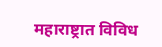महाराष्ट्रात विविध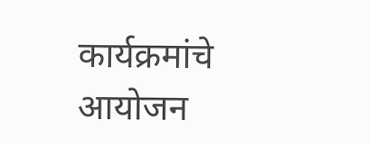कार्यक्रमांचे आयोजन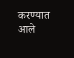करण्यात आले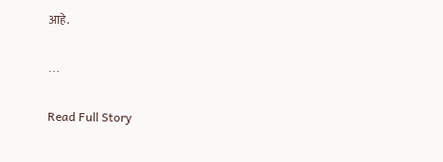आहे.

...

Read Full Story